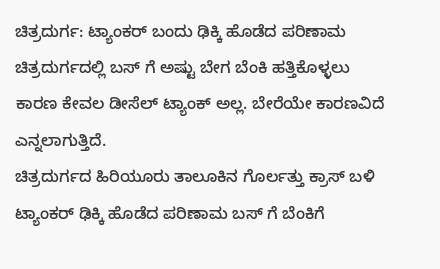ಚಿತ್ರದುರ್ಗ: ಟ್ಯಾಂಕರ್ ಬಂದು ಢಿಕ್ಕಿ ಹೊಡೆದ ಪರಿಣಾಮ ಚಿತ್ರದುರ್ಗದಲ್ಲಿ ಬಸ್ ಗೆ ಅಷ್ಟು ಬೇಗ ಬೆಂಕಿ ಹತ್ತಿಕೊಳ್ಳಲು ಕಾರಣ ಕೇವಲ ಡೀಸೆಲ್ ಟ್ಯಾಂಕ್ ಅಲ್ಲ. ಬೇರೆಯೇ ಕಾರಣವಿದೆ ಎನ್ನಲಾಗುತ್ತಿದೆ.
ಚಿತ್ರದುರ್ಗದ ಹಿರಿಯೂರು ತಾಲೂಕಿನ ಗೊರ್ಲತ್ತು ಕ್ರಾಸ್ ಬಳಿ ಟ್ಯಾಂಕರ್ ಢಿಕ್ಕಿ ಹೊಡೆದ ಪರಿಣಾಮ ಬಸ್ ಗೆ ಬೆಂಕಿಗೆ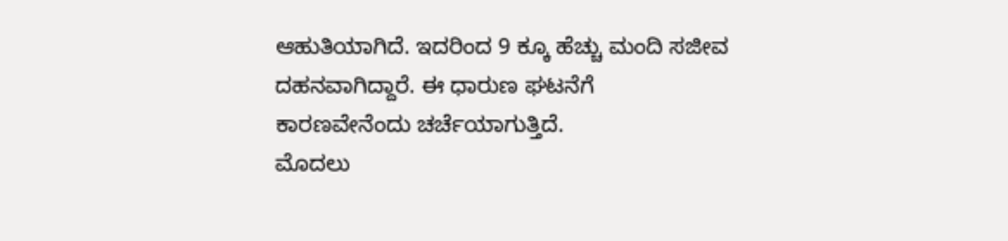ಆಹುತಿಯಾಗಿದೆ. ಇದರಿಂದ 9 ಕ್ಕೂ ಹೆಚ್ಚು ಮಂದಿ ಸಜೀವ ದಹನವಾಗಿದ್ದಾರೆ. ಈ ಧಾರುಣ ಘಟನೆಗೆ ಕಾರಣವೇನೆಂದು ಚರ್ಚೆಯಾಗುತ್ತಿದೆ.
ಮೊದಲು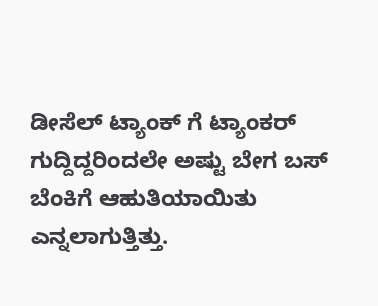ಡೀಸೆಲ್ ಟ್ಯಾಂಕ್ ಗೆ ಟ್ಯಾಂಕರ್ ಗುದ್ದಿದ್ದರಿಂದಲೇ ಅಷ್ಟು ಬೇಗ ಬಸ್ ಬೆಂಕಿಗೆ ಆಹುತಿಯಾಯಿತು ಎನ್ನಲಾಗುತ್ತಿತ್ತು.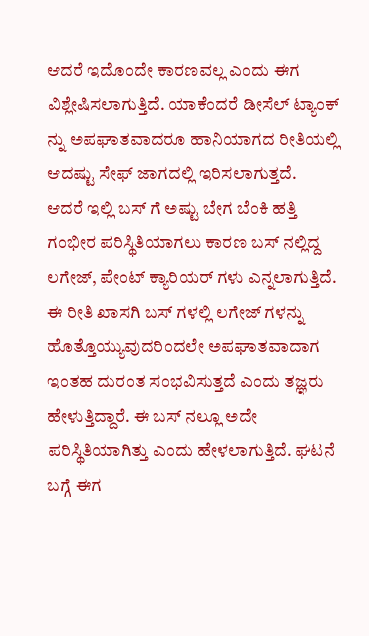ಆದರೆ ಇದೊಂದೇ ಕಾರಣವಲ್ಲ ಎಂದು ಈಗ ವಿಶ್ಲೇಷಿಸಲಾಗುತ್ತಿದೆ. ಯಾಕೆಂದರೆ ಡೀಸೆಲ್ ಟ್ಯಾಂಕ್ ನ್ನು ಅಪಘಾತವಾದರೂ ಹಾನಿಯಾಗದ ರೀತಿಯಲ್ಲಿ ಆದಷ್ಟು ಸೇಫ್ ಜಾಗದಲ್ಲಿ ಇರಿಸಲಾಗುತ್ತದೆ.
ಆದರೆ ಇಲ್ಲಿ ಬಸ್ ಗೆ ಅಷ್ಟು ಬೇಗ ಬೆಂಕಿ ಹತ್ತಿ ಗಂಭೀರ ಪರಿಸ್ಥಿತಿಯಾಗಲು ಕಾರಣ ಬಸ್ ನಲ್ಲಿದ್ದ ಲಗೇಜ್, ಪೇಂಟ್ ಕ್ಯಾರಿಯರ್ ಗಳು ಎನ್ನಲಾಗುತ್ತಿದೆ. ಈ ರೀತಿ ಖಾಸಗಿ ಬಸ್ ಗಳಲ್ಲಿ ಲಗೇಜ್ ಗಳನ್ನು ಹೊತ್ತೊಯ್ಯುವುದರಿಂದಲೇ ಅಪಘಾತವಾದಾಗ ಇಂತಹ ದುರಂತ ಸಂಭವಿಸುತ್ತದೆ ಎಂದು ತಜ್ಞರು ಹೇಳುತ್ತಿದ್ದಾರೆ. ಈ ಬಸ್ ನಲ್ಲೂ ಅದೇ ಪರಿಸ್ಥಿತಿಯಾಗಿತ್ತು ಎಂದು ಹೇಳಲಾಗುತ್ತಿದೆ. ಘಟನೆ ಬಗ್ಗೆ ಈಗ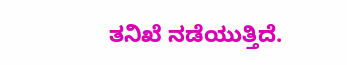ತನಿಖೆ ನಡೆಯುತ್ತಿದೆ.